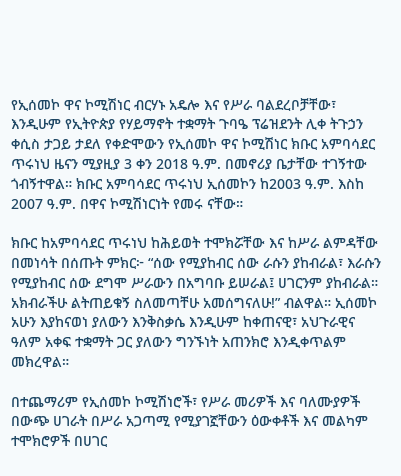የኢሰመኮ ዋና ኮሚሽነር ብርሃኑ አዴሎ እና የሥራ ባልደረቦቻቸው፣ እንዲሁም የኢትዮጵያ የሃይማኖት ተቋማት ጉባዔ ፕሬዝደንት ሊቀ ትጉኃን ቀሲስ ታጋይ ታደለ የቀድሞውን የኢሰመኮ ዋና ኮሚሽነር ክቡር አምባሳደር ጥሩነህ ዜናን ሚያዚያ 3 ቀን 2018 ዓ.ም. በመኖሪያ ቤታቸው ተገኝተው ጎብኝተዋል። ክቡር አምባሳደር ጥሩነህ ኢሰመኮን ከ2003 ዓ.ም. እስከ 2007 ዓ.ም. በዋና ኮሚሽነርነት የመሩ ናቸው።

ክቡር ከአምባሳደር ጥሩነህ ከሕይወት ተሞክሯቸው እና ከሥራ ልምዳቸው በመነሳት በሰጡት ምክር፦ “ሰው የሚያከብር ሰው ራሱን ያከብራል፣ እራሱን የሚያከብር ሰው ደግሞ ሥራውን በአግባቡ ይሠራል፤ ሀገርንም ያከብራል። አክብራችሁ ልትጠይቁኝ ስለመጣቸሁ አመሰግናለሁ!” ብልዋል። ኢሰመኮ አሁን እያከናወነ ያለውን እንቅስቃሴ እንዲሁም ከቀጠናዊ፣ አህጉራዊና ዓለም አቀፍ ተቋማት ጋር ያለውን ግንኙነት አጠንክሮ እንዲቀጥልም መክረዋል።

በተጨማሪም የኢሰመኮ ኮሚሽነሮች፣ የሥራ መሪዎች እና ባለሙያዎች በውጭ ሀገራት በሥራ አጋጣሚ የሚያገኟቸውን ዕውቀቶች እና መልካም ተሞክሮዎች በሀገር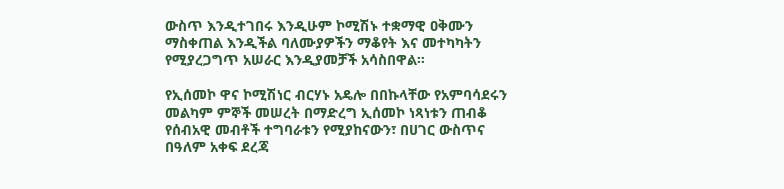ውስጥ እንዲተገበሩ እንዲሁም ኮሚሽኑ ተቋማዊ ዐቅሙን ማስቀጠል እንዲችል ባለሙያዎችን ማቆየት እና መተካካትን የሚያረጋግጥ አሠራር እንዲያመቻች አሳስበዋል።

የኢሰመኮ ዋና ኮሚሽነር ብርሃኑ አዴሎ በበኩላቸው የአምባሳደሩን መልካም ምኞች መሠረት በማድረግ ኢሰመኮ ነጻነቱን ጠብቆ የሰብአዊ መብቶች ተግባራቱን የሚያከናውን፣ በሀገር ውስጥና በዓለም አቀፍ ደረጃ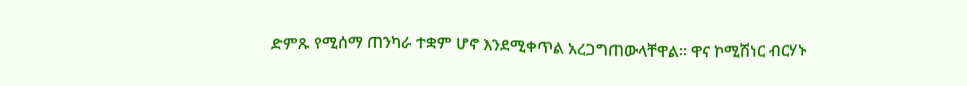ድምጹ የሚሰማ ጠንካራ ተቋም ሆኖ እንደሚቀጥል አረጋግጠውላቸዋል። ዋና ኮሚሽነር ብርሃኑ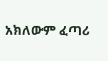አክለውም ፈጣሪ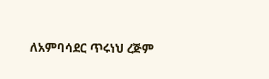ለአምባሳደር ጥሩነህ ረጅም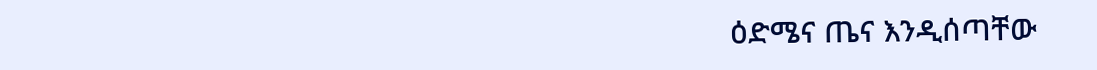ዕድሜና ጤና እንዲሰጣቸው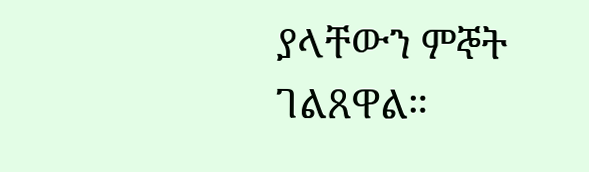ያላቸውን ምኞት ገልጸዋል።